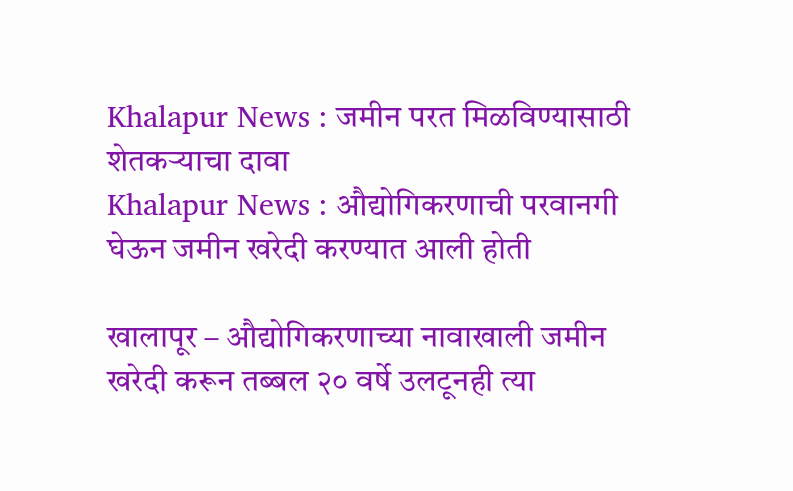Khalapur News : जमीन परत मिळविण्यासाठी शेतकऱ्याचा दावा
Khalapur News : औद्योगिकरणाची परवानगी घेऊन जमीन खरेदी करण्यात आली होती

खालापूर – औद्योगिकरणाच्या नावाखाली जमीन खरेदी करून तब्बल २० वर्षे उलटूनही त्या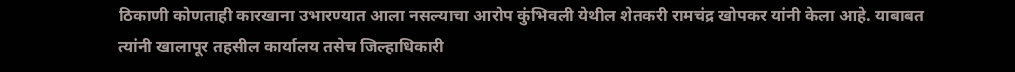ठिकाणी कोणताही कारखाना उभारण्यात आला नसल्याचा आरोप कुंभिवली येथील शेतकरी रामचंद्र खोपकर यांनी केला आहे. याबाबत त्यांनी खालापूर तहसील कार्यालय तसेच जिल्हाधिकारी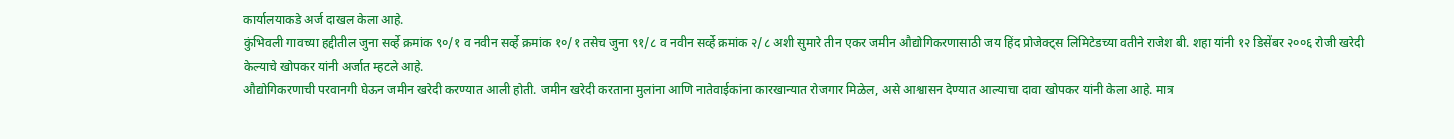कार्यालयाकडे अर्ज दाखल केला आहे.
कुंभिवली गावच्या हद्दीतील जुना सर्व्हे क्रमांक ९०/१ व नवीन सर्व्हे क्रमांक १०/१ तसेच जुना ९१/८ व नवीन सर्व्हे क्रमांक २/८ अशी सुमारे तीन एकर जमीन औद्योगिकरणासाठी जय हिंद प्रोजेक्ट्स लिमिटेडच्या वतीने राजेश बी. शहा यांनी १२ डिसेंबर २००६ रोजी खरेदी केल्याचे खोपकर यांनी अर्जात म्हटले आहे.
औद्योगिकरणाची परवानगी घेऊन जमीन खरेदी करण्यात आली होती. जमीन खरेदी करताना मुलांना आणि नातेवाईकांना कारखान्यात रोजगार मिळेल, असे आश्वासन देण्यात आल्याचा दावा खोपकर यांनी केला आहे. मात्र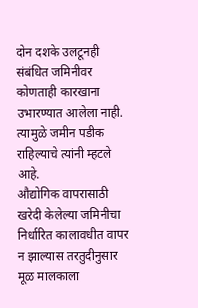दोन दशके उलटूनही संबंधित जमिनीवर कोणताही कारखाना उभारण्यात आलेला नाही. त्यामुळे जमीन पडीक राहिल्याचे त्यांनी म्हटले आहे.
औद्योगिक वापरासाठी खरेदी केलेल्या जमिनीचा निर्धारित कालावधीत वापर न झाल्यास तरतुदीनुसार मूळ मालकाला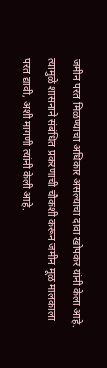जमीन परत मिळण्याचा अधिकार असल्याचा दावा खोपकर यांनी केला आहे. त्यामुळे शासनाने संबंधित प्रकरणाची चौकशी करून जमीन मूळ मालकाला परत द्यावी, अशी मागणी त्यांनी केली आहे.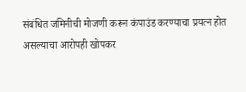संबंधित जमिनीची मोजणी करून कंपाउंड करण्याचा प्रयत्न होत असल्याचा आरोपही खोपकर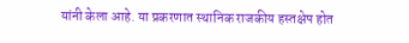यांनी केला आहे. या प्रकरणात स्थानिक राजकीय हस्तक्षेप होत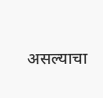असल्याचा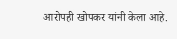आरोपही खोपकर यांनी केला आहे.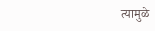त्यामुळे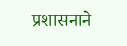प्रशासनाने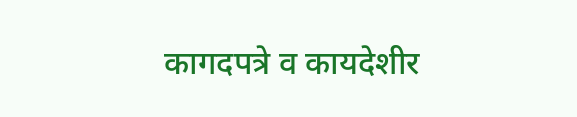कागदपत्रे व कायदेशीर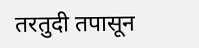तरतुदी तपासून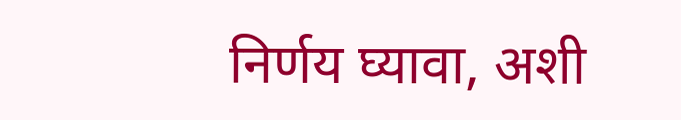निर्णय घ्यावा, अशी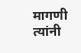मागणी त्यांनी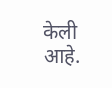केली आहे.